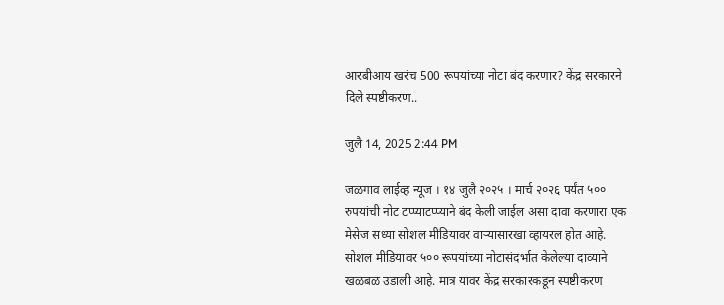आरबीआय खरंच 500 रूपयांच्या नोटा बंद करणार? केंद्र सरकारने दिले स्पष्टीकरण..

जुलै 14, 2025 2:44 PM

जळगाव लाईव्ह न्यूज । १४ जुलै २०२५ । मार्च २०२६ पर्यंत ५०० रुपयांची नोट टप्प्याटप्प्याने बंद केली जाईल असा दावा करणारा एक मेसेज सध्या सोशल मीडियावर वाऱ्यासारखा व्हायरल होत आहे. सोशल मीडियावर ५०० रूपयांच्या नोटासंदर्भात केलेल्या दाव्याने खळबळ उडाली आहे. मात्र यावर केंद्र सरकारकडून स्पष्टीकरण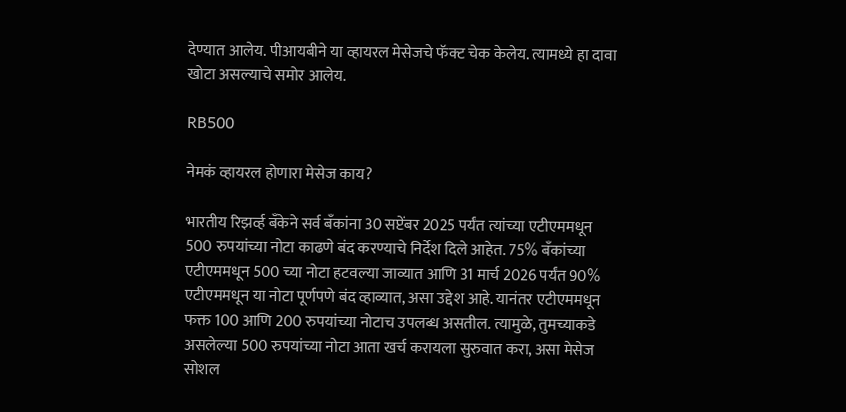देण्यात आलेय. पीआयबीने या व्हायरल मेसेजचे फॅक्ट चेक केलेय. त्यामध्ये हा दावा खोटा असल्याचे समोर आलेय.

RB500

नेमकं व्हायरल होणारा मेसेज काय?

भारतीय रिझर्व्ह बँकेने सर्व बँकांना 30 सप्टेंबर 2025 पर्यंत त्यांच्या एटीएममधून 500 रुपयांच्या नोटा काढणे बंद करण्याचे निर्देश दिले आहेत. 75% बँकांच्या एटीएममधून 500 च्या नोटा हटवल्या जाव्यात आणि 31 मार्च 2026 पर्यंत 90% एटीएममधून या नोटा पूर्णपणे बंद व्हाव्यात, असा उद्देश आहे. यानंतर एटीएममधून फक्त 100 आणि 200 रुपयांच्या नोटाच उपलब्ध असतील. त्यामुळे, तुमच्याकडे असलेल्या 500 रुपयांच्या नोटा आता खर्च करायला सुरुवात करा, असा मेसेज सोशल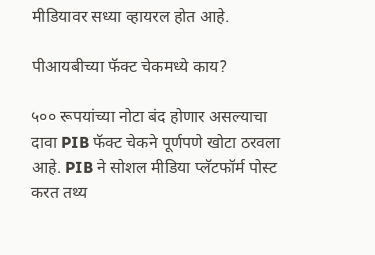मीडियावर सध्या व्हायरल होत आहे.

पीआयबीच्या फॅक्ट चेकमध्ये काय?

५०० रूपयांच्या नोटा बंद होणार असल्याचा दावा PIB फॅक्ट चेकने पूर्णपणे खोटा ठरवला आहे. PIB ने सोशल मीडिया प्लॅटफॉर्म पोस्ट करत तथ्य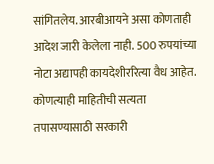सांगितलेय. आरबीआयने असा कोणताही आदेश जारी केलेला नाही. 500 रुपयांच्या नोटा अद्यापही कायदेशीररित्या वैध आहेत. कोणत्याही माहितीची सत्यता तपासण्यासाठी सरकारी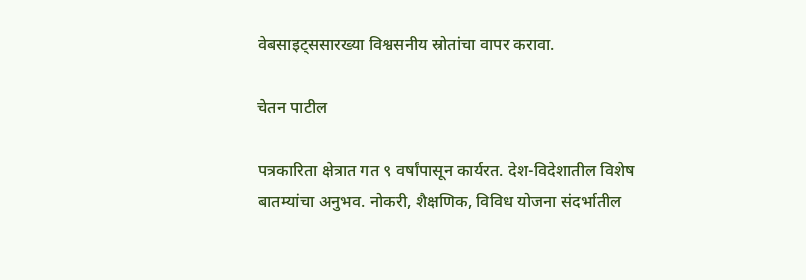वेबसाइट्ससारख्या विश्वसनीय स्रोतांचा वापर करावा.

चेतन पाटील

पत्रकारिता क्षेत्रात गत ९ वर्षांपासून कार्यरत. देश-विदेशातील विशेष बातम्यांचा अनुभव. नोकरी, शैक्षणिक, विविध योजना संदर्भातील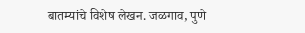बातम्यांचे विशेष लेखन. जळगाव, पुणे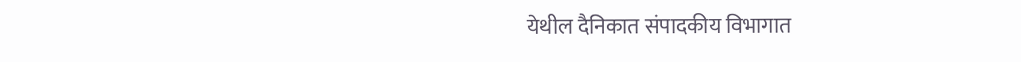येथील दैनिकात संपादकीय विभागात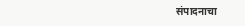संपादनाचा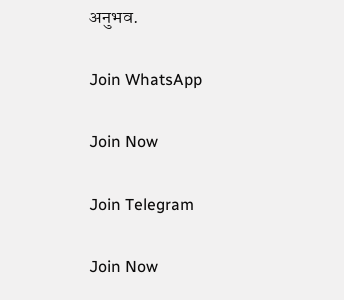अनुभव.

Join WhatsApp

Join Now

Join Telegram

Join Now